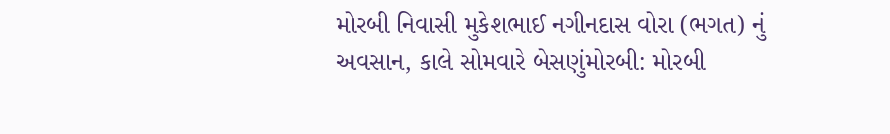મોરબી નિવાસી મુકેશભાઈ નગીનદાસ વોરા (ભગત) નું અવસાન, કાલે સોમવારે બેસણુંમોરબી: મોરબી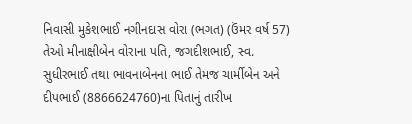નિવાસી મુકેશભાઈ નગીનદાસ વોરા (ભગત) (ઉંમર વર્ષ 57) તેઓ મીનાક્ષીબેન વોરાના પતિ, જગદીશભાઈ, સ્વ. સુધીરભાઈ તથા ભાવનાબેનના ભાઈ તેમજ ચાર્મીબેન અને દીપભાઈ (8866624760)ના પિતાનું તારીખ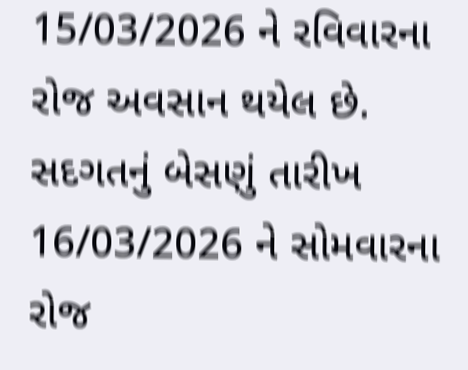15/03/2026 ને રવિવારના રોજ અવસાન થયેલ છે. સદગતનું બેસણું તારીખ 16/03/2026 ને સોમવારના રોજ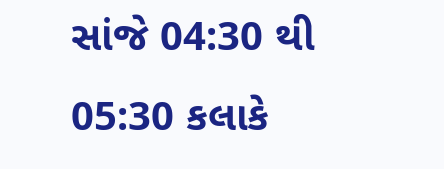સાંજે 04:30 થી 05:30 કલાકે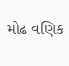મોઢ વણિક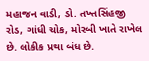મહાજન વાડી, ડો. તખ્તસિંહજી રોડ, ગાંધી ચોક, મોરબી ખાતે રાખેલ છે. લોકીક પ્રથા બંધ છે.